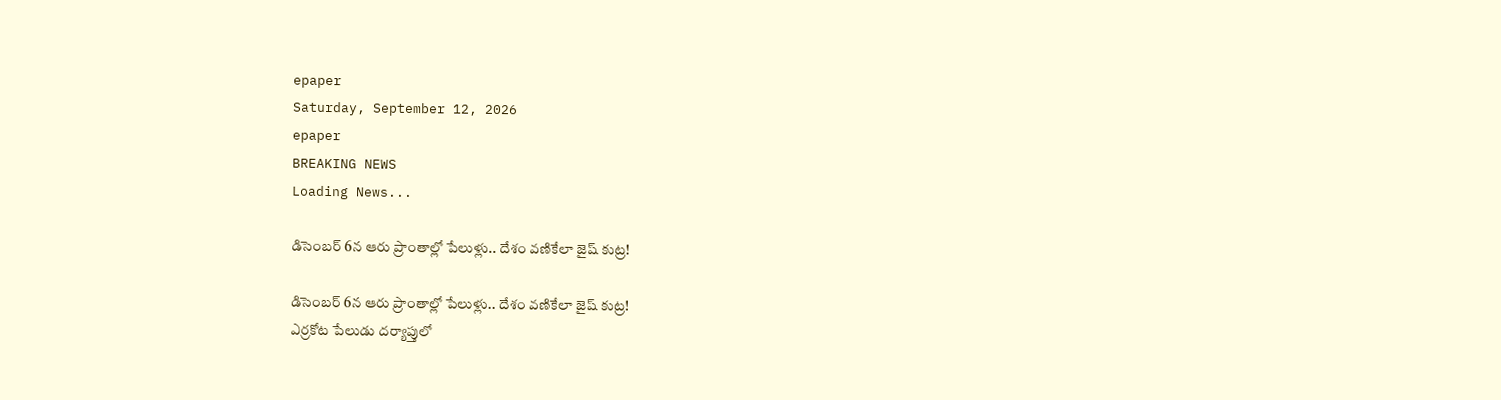epaper
Saturday, September 12, 2026
epaper
BREAKING NEWS
Loading News...

డిసెంబర్ 6న ఆరు ప్రాంతాల్లో పేలుళ్లు.. దేశం వ‌ణికేలా జైష్ కుట్ర!

డిసెంబర్ 6న ఆరు ప్రాంతాల్లో పేలుళ్లు.. దేశం వ‌ణికేలా జైష్ కుట్ర!
ఎర్రకోట పేలుడు దర్యాప్తులో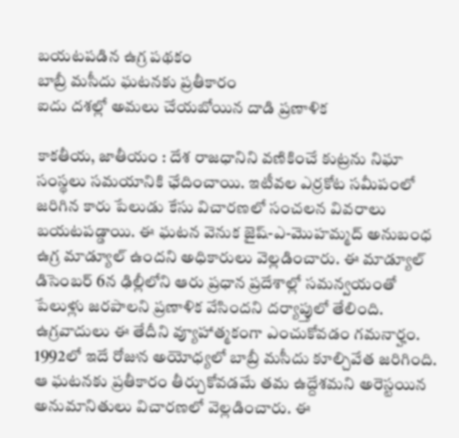బయటపడిన ఉగ్ర పథకం
బాబ్రీ మసీదు ఘటనకు ప్రతీకారం
ఐదు దశల్లో అమలు చేయబోయిన దాడి ప్రణాళిక

కాక‌తీయ‌, జాతీయం : దేశ రాజధానిని వణికించే కుట్రను నిఘా సంస్థలు సమయానికి ఛేదించాయి. ఇటీవల ఎర్రకోట సమీపంలో జరిగిన కారు పేలుడు కేసు విచారణలో సంచలన వివరాలు బయటపడ్డాయి. ఈ ఘటన వెనుక జైష్-ఎ-మొహమ్మద్ అనుబంధ ఉగ్ర మాడ్యూల్ ఉందని అధికారులు వెల్లడించారు. ఈ మాడ్యూల్‌ డిసెంబర్ 6న ఢిల్లీలోని ఆరు ప్రధాన ప్రదేశాల్లో సమన్వయంతో పేలుళ్లు జరపాలని ప్రణాళిక వేసిందని దర్యాప్తులో తేలింది. ఉగ్రవాదులు ఈ తేదీని వ్యూహాత్మకంగా ఎంచుకోవడం గమనార్హం. 1992లో ఇదే రోజున అయోధ్యలో బాబ్రీ మసీదు కూల్చివేత జరిగింది. ఆ ఘటనకు ప్రతీకారం తీర్చుకోవడమే తమ ఉద్దేశమని అరెస్టయిన అనుమానితులు విచారణలో వెల్లడించారు. ఈ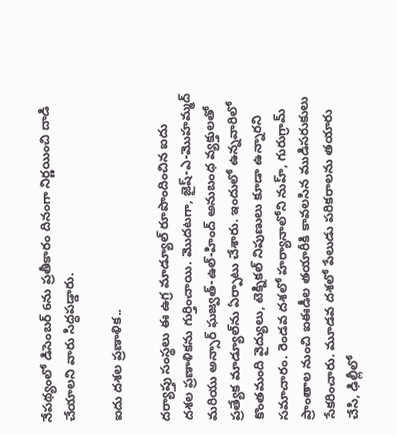నేపథ్యంలో డిసెంబర్ 6ను ప్రతీకారం దినంగా నిర్ణయించి దాడి చేయాలని వారు సిద్ధపడ్డారు.

ఐదు దశల ప్రణాళిక..

దర్యాప్తు సంస్థలు ఈ ఉగ్ర మాడ్యూల్ రూపొందించిన ఐదు దశల ప్రణాళికను గుర్తించాయి. మొదటగా, జైష్-ఎ-మొహమ్మద్ మరియు అన్సార్ ఘజ్వత్-ఉల్-హింద్ అనుబంధ వ్యక్తులతో ప్రత్యేక మాడ్యూల్‌ను ఏర్పాటు చేశారు. ఇందులో ఉన్నవారిలో కొంతమంది వైద్యులు, టెక్నికల్‌ నిపుణులు కూడా ఉన్నారని సమాచారం. రెండవ దశలో హర్యానాలోని నుహ్, గురుగ్రామ్ ప్రాంతాల నుంచి ఐఈడీల తయారీకి కావలసిన ముడిసరుకులు సేకరించారు. మూడవ దశలో పేలుడు పరికరాలను తయారు చేసి, ఢిల్లీలో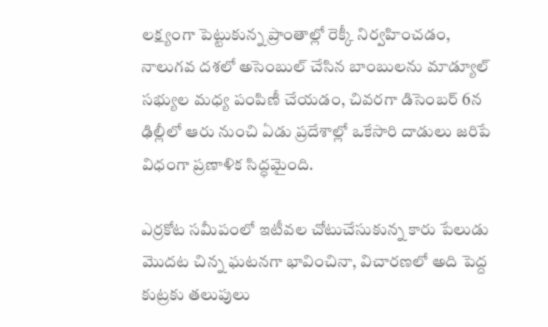లక్ష్యంగా పెట్టుకున్న ప్రాంతాల్లో రెక్కీ నిర్వహించ‌డం, నాలుగవ దశలో అసెంబుల్ చేసిన బాంబులను మాడ్యూల్ సభ్యుల మధ్య పంపిణీ చేయ‌డం, చివరగా డిసెంబర్ 6న ఢిల్లీలో ఆరు నుంచి ఏడు ప్రదేశాల్లో ఒకేసారి దాడులు జరిపే విధంగా ప్రణాళిక సిద్ధమైంది.

ఎర్రకోట సమీపంలో ఇటీవల చోటుచేసుకున్న కారు పేలుడు మొదట చిన్న ఘటనగా భావించినా, విచారణలో అది పెద్ద కుట్రకు తలుపులు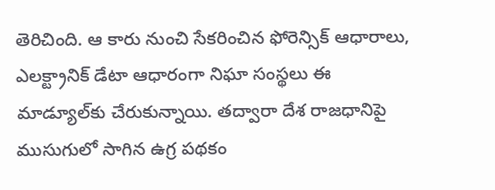తెరిచింది. ఆ కారు నుంచి సేకరించిన ఫోరెన్సిక్ ఆధారాలు, ఎలక్ట్రానిక్ డేటా ఆధారంగా నిఘా సంస్థలు ఈ మాడ్యూల్‌కు చేరుకున్నాయి. తద్వారా దేశ రాజధానిపై ముసుగులో సాగిన ఉగ్ర పథకం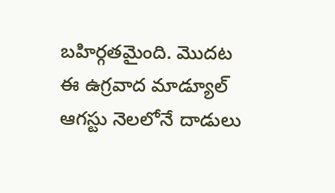బహిర్గతమైంది. మొదట ఈ ఉగ్రవాద మాడ్యూల్ ఆగస్టు నెలలోనే దాడులు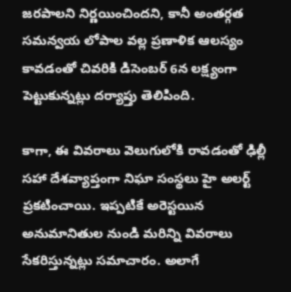జరపాలని నిర్ణయించిందని, కానీ అంతర్గత సమన్వయ లోపాల వ‌ల్ల ప్రణాళిక ఆలస్యం కావడంతో చివరికి డిసెంబర్ 6న లక్ష్యంగా పెట్టుకున్నట్లు దర్యాప్తు తెలిపింది.

కాగా, ఈ వివరాలు వెలుగులోకి రావడంతో ఢిల్లీ సహా దేశవ్యాప్తంగా నిఘా సంస్థలు హై అలర్ట్ ప్రకటించాయి. ఇప్పటికే అరెస్టయిన అనుమానితుల నుండి మరిన్ని వివరాలు సేకరిస్తున్నట్లు సమాచారం. అలాగే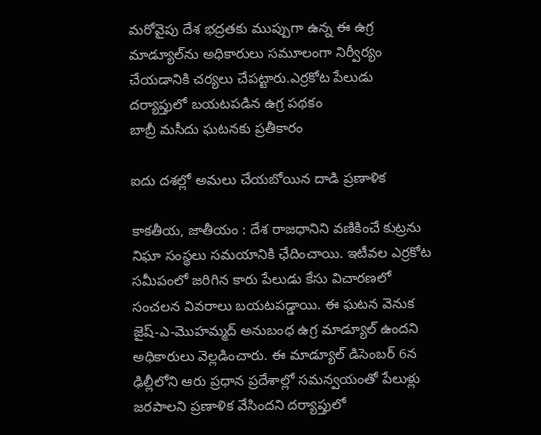మ‌రోవైపు దేశ భద్రతకు ముప్పుగా ఉన్న ఈ ఉగ్ర మాడ్యూల్‌ను అధికారులు సమూలంగా నిర్వీర్యం చేయడానికి చర్యలు చేపట్టారు.ఎర్రకోట పేలుడు దర్యాప్తులో బయటపడిన ఉగ్ర పథకం
బాబ్రీ మసీదు ఘటనకు ప్రతీకారం

ఐదు దశల్లో అమలు చేయబోయిన దాడి ప్రణాళిక

కాక‌తీయ‌, జాతీయం : దేశ రాజధానిని వణికించే కుట్రను నిఘా సంస్థలు సమయానికి ఛేదించాయి. ఇటీవల ఎర్రకోట సమీపంలో జరిగిన కారు పేలుడు కేసు విచారణలో సంచలన వివరాలు బయటపడ్డాయి. ఈ ఘటన వెనుక జైష్-ఎ-మొహమ్మద్ అనుబంధ ఉగ్ర మాడ్యూల్ ఉందని అధికారులు వెల్లడించారు. ఈ మాడ్యూల్‌ డిసెంబర్ 6న ఢిల్లీలోని ఆరు ప్రధాన ప్రదేశాల్లో సమన్వయంతో పేలుళ్లు జరపాలని ప్రణాళిక వేసిందని దర్యాప్తులో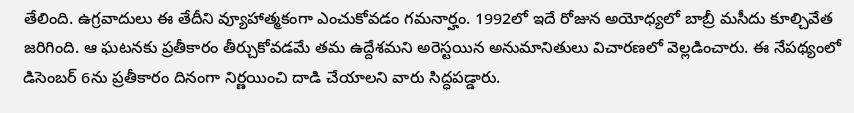తేలింది. ఉగ్రవాదులు ఈ తేదీని వ్యూహాత్మకంగా ఎంచుకోవడం గమనార్హం. 1992లో ఇదే రోజున అయోధ్యలో బాబ్రీ మసీదు కూల్చివేత జరిగింది. ఆ ఘటనకు ప్రతీకారం తీర్చుకోవడమే తమ ఉద్దేశమని అరెస్టయిన అనుమానితులు విచారణలో వెల్లడించారు. ఈ నేపథ్యంలో డిసెంబర్ 6ను ప్రతీకారం దినంగా నిర్ణయించి దాడి చేయాలని వారు సిద్ధపడ్డారు.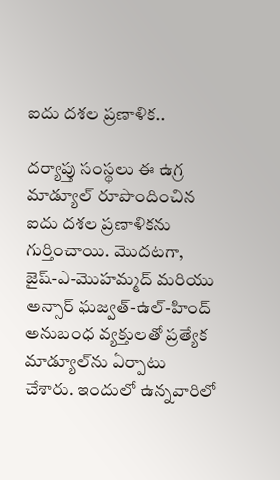ఐదు దశల ప్రణాళిక..

దర్యాప్తు సంస్థలు ఈ ఉగ్ర మాడ్యూల్ రూపొందించిన ఐదు దశల ప్రణాళికను గుర్తించాయి. మొదటగా, జైష్-ఎ-మొహమ్మద్ మరియు అన్సార్ ఘజ్వత్-ఉల్-హింద్ అనుబంధ వ్యక్తులతో ప్రత్యేక మాడ్యూల్‌ను ఏర్పాటు చేశారు. ఇందులో ఉన్నవారిలో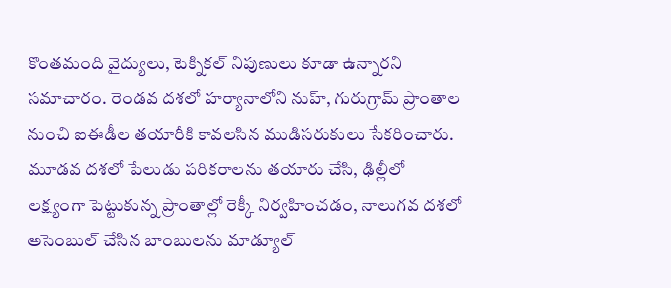కొంతమంది వైద్యులు, టెక్నికల్‌ నిపుణులు కూడా ఉన్నారని సమాచారం. రెండవ దశలో హర్యానాలోని నుహ్, గురుగ్రామ్ ప్రాంతాల నుంచి ఐఈడీల తయారీకి కావలసిన ముడిసరుకులు సేకరించారు. మూడవ దశలో పేలుడు పరికరాలను తయారు చేసి, ఢిల్లీలో లక్ష్యంగా పెట్టుకున్న ప్రాంతాల్లో రెక్కీ నిర్వహించ‌డం, నాలుగవ దశలో అసెంబుల్ చేసిన బాంబులను మాడ్యూల్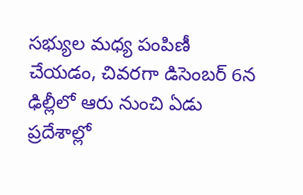సభ్యుల మధ్య పంపిణీ చేయ‌డం, చివరగా డిసెంబర్ 6న ఢిల్లీలో ఆరు నుంచి ఏడు ప్రదేశాల్లో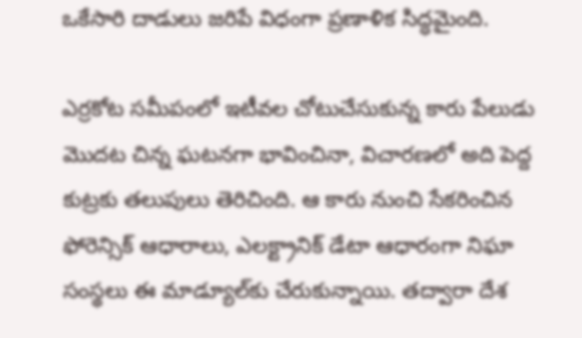ఒకేసారి దాడులు జరిపే విధంగా ప్రణాళిక సిద్ధమైంది.

ఎర్రకోట సమీపంలో ఇటీవల చోటుచేసుకున్న కారు పేలుడు మొదట చిన్న ఘటనగా భావించినా, విచారణలో అది పెద్ద కుట్రకు తలుపులు తెరిచింది. ఆ కారు నుంచి సేకరించిన ఫోరెన్సిక్ ఆధారాలు, ఎలక్ట్రానిక్ డేటా ఆధారంగా నిఘా సంస్థలు ఈ మాడ్యూల్‌కు చేరుకున్నాయి. తద్వారా దేశ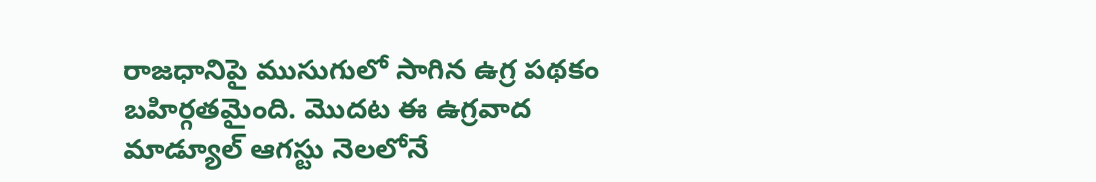రాజధానిపై ముసుగులో సాగిన ఉగ్ర పథకం బహిర్గతమైంది. మొదట ఈ ఉగ్రవాద మాడ్యూల్ ఆగస్టు నెలలోనే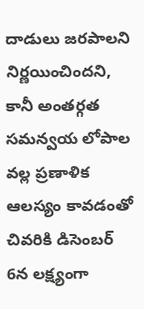దాడులు జరపాలని నిర్ణయించిందని, కానీ అంతర్గత సమన్వయ లోపాల వ‌ల్ల ప్రణాళిక ఆలస్యం కావడంతో చివరికి డిసెంబర్ 6న లక్ష్యంగా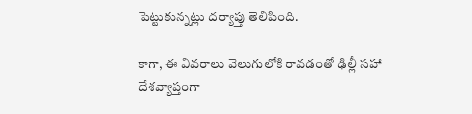పెట్టుకున్నట్లు దర్యాప్తు తెలిపింది.

కాగా, ఈ వివరాలు వెలుగులోకి రావడంతో ఢిల్లీ సహా దేశవ్యాప్తంగా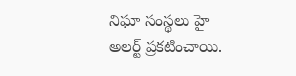నిఘా సంస్థలు హై అలర్ట్ ప్రకటించాయి.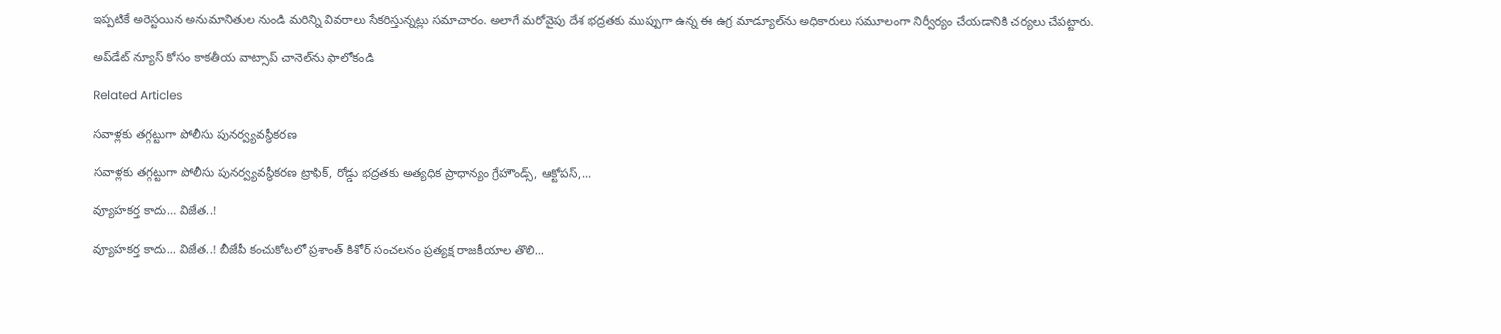ఇప్పటికే అరెస్టయిన అనుమానితుల నుండి మరిన్ని వివరాలు సేకరిస్తున్నట్లు సమాచారం. అలాగే మ‌రోవైపు దేశ భద్రతకు ముప్పుగా ఉన్న ఈ ఉగ్ర మాడ్యూల్‌ను అధికారులు సమూలంగా నిర్వీర్యం చేయడానికి చర్యలు చేపట్టారు.

అప్‌డేట్ న్యూస్ కోసం కాక‌తీయ వాట్సాప్ చానెల్‌ను ఫాలోకండి

Related Articles

సవాళ్లకు తగ్గట్టుగా పోలీసు పునర్వ్యవస్థీకరణ

సవాళ్లకు తగ్గట్టుగా పోలీసు పునర్వ్యవస్థీకరణ ట్రాఫిక్‌, రోడ్డు భద్రతకు అత్యధిక ప్రాధాన్యం గ్రేహౌండ్స్‌, ఆక్టోపస్‌,...

వ్యూహకర్త కాదు… విజేత..!

వ్యూహకర్త కాదు... విజేత..! బీజేపీ కంచుకోటలో ప్రశాంత్ కిశోర్ సంచలనం ప్రత్యక్ష రాజకీయాల తొలి...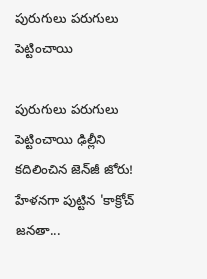పురుగులు ప‌రుగులు పెట్టించాయి

పురుగులు ప‌రుగులు పెట్టించాయి ఢిల్లీని కదిలించిన జెన్‌జీ జోరు! హేళనగా పుట్టిన 'కాక్రోచ్ జనతా...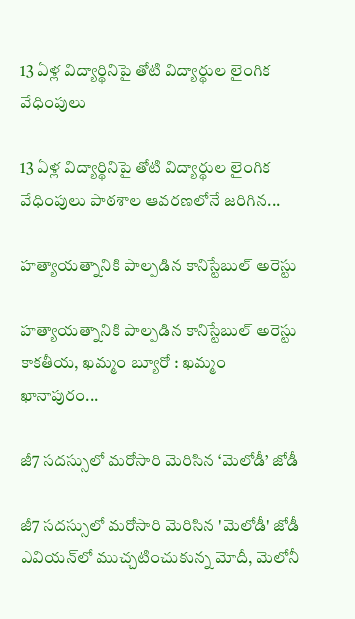13 ఏళ్ల విద్యార్థినిపై తోటి విద్యార్థుల లైంగిక వేధింపులు

13 ఏళ్ల విద్యార్థినిపై తోటి విద్యార్థుల లైంగిక వేధింపులు పాఠశాల ఆవరణలోనే జరిగిన...

హత్యాయత్నానికి పాల్పడిన కానిస్టేబుల్ అరెస్టు

హత్యాయత్నానికి పాల్పడిన కానిస్టేబుల్ అరెస్టు కాకతీయ, ఖమ్మం బ్యూరో : ఖమ్మం ఖానాపురం...

జీ7 సదస్సులో మరోసారి మెరిసిన ‘మెలోడీ’ జోడీ

జీ7 సదస్సులో మరోసారి మెరిసిన 'మెలోడీ' జోడీ ఎవియన్‌లో ముచ్చటించుకున్న మోదీ, మెలోనీ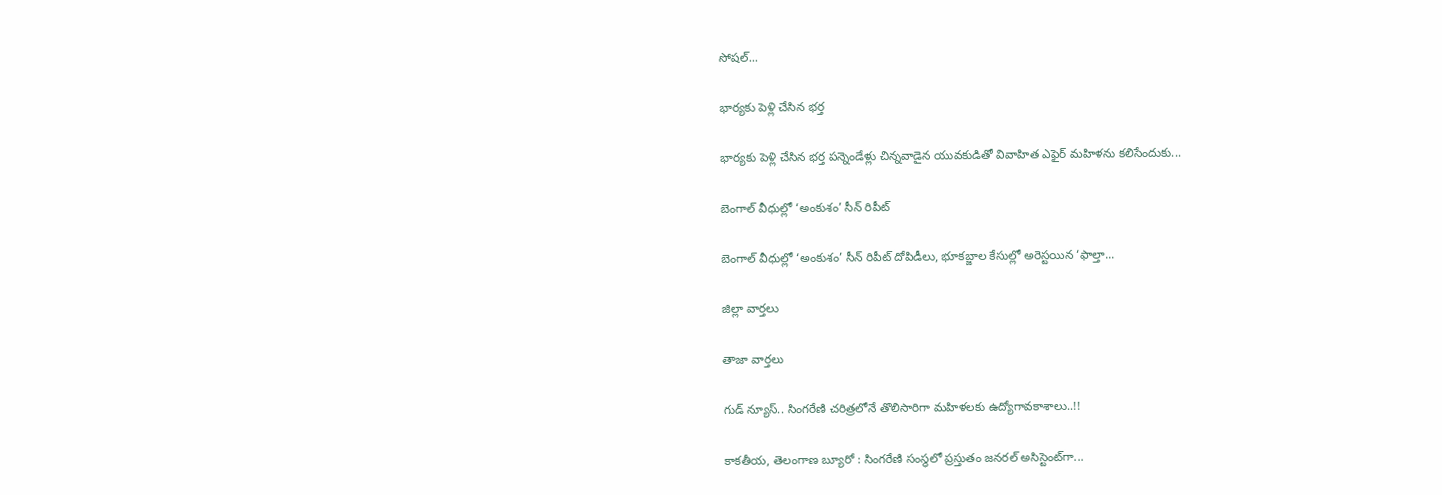సోషల్...

భార్యకు పెళ్లి చేసిన భర్త

భార్యకు పెళ్లి చేసిన భర్త పన్నెండేళ్లు చిన్నవాడైన యువకుడితో వివాహిత ఎఫైర్ మహిళను కలిసేందుకు...

బెంగాల్ వీధుల్లో ‘అంకుశం’ సీన్ రిపీట్

బెంగాల్ వీధుల్లో ‘అంకుశం’ సీన్ రిపీట్ దోపిడీలు, భూకబ్జాల కేసుల్లో అరెస్టయిన ‘ఫాల్తా...

జిల్లా వార్త‌లు

తాజా వార్త‌లు

గుడ్ న్యూస్.. సింగరేణి చరిత్రలోనే తొలిసారిగా మ‌హిళ‌ల‌కు ఉద్యోగావ‌కాశాలు..!!

కాక‌తీయ‌, తెలంగాణ బ్యూరో : సింగరేణి సంస్థలో ప్రస్తుతం జనరల్ అసిస్టెంట్‌గా...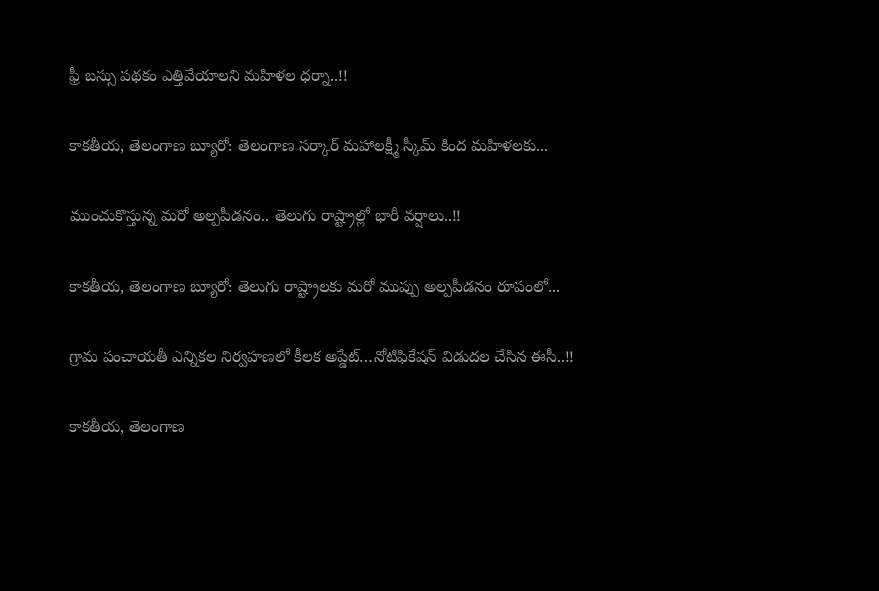ఫ్రీ బస్సు పథకం ఎత్తివేయాలని మహిళల ధర్నా..!!

కాకతీయ, తెలంగాణ బ్యూరో: తెలంగాణ సర్కార్ మహాలక్ష్మీ స్కీమ్ కింద మహిళలకు...

ముంచుకొస్తున్న మరో అల్పపీడనం.. తెలుగు రాష్ట్రాల్లో భారీ వర్షాలు..!!

కాకతీయ, తెలంగాణ బ్యూరో: తెలుగు రాష్ట్రాలకు మరో ముప్పు అల్పపీడనం రూపంలో...

గ్రామ పంచాయ‌తీ ఎన్నిక‌ల నిర్వ‌హ‌ణ‌లో కీల‌క అప్డేట్‌…నోటిఫికేషన్ విడుదల చేసిన ఈసీ..!!

కాకతీయ, తెలంగాణ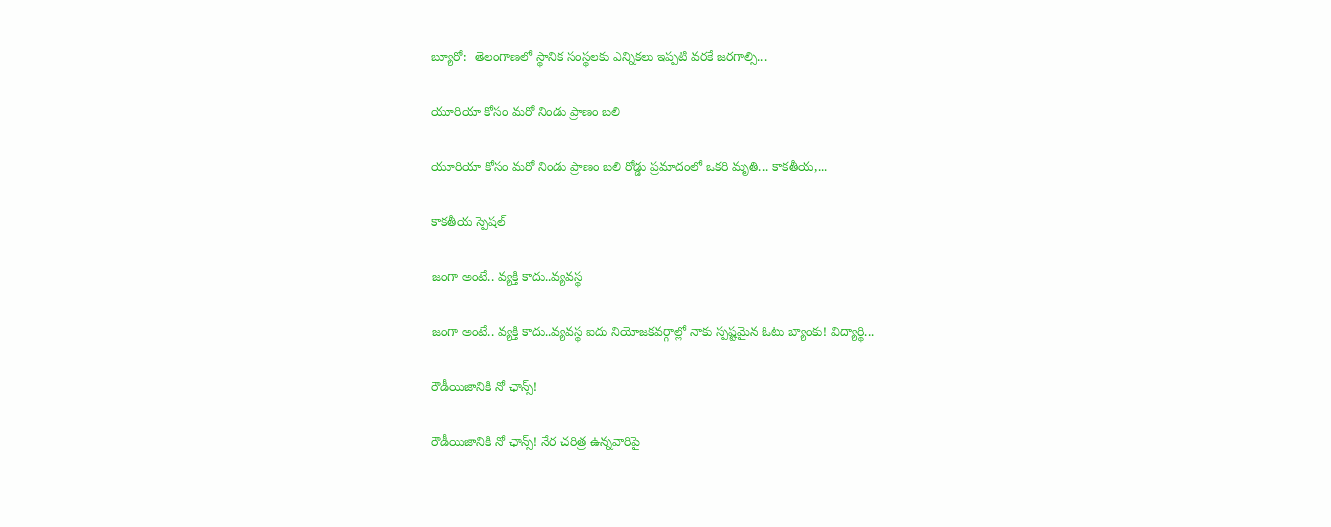బ్యూరో:  తెలంగాణలో స్థానిక సంస్థలకు ఎన్నికలు ఇప్పటి వరకే జరగాల్సి...

యూరియా కోసం మరో నిండు ప్రాణం బలి

యూరియా కోసం మరో నిండు ప్రాణం బలి రోడ్డు ప్రమాదంలో ఒకరి మృతి... కాకతీయ,...

కాక‌తీయ స్పెష‌ల్‌

జంగా అంటే.. వ్య‌క్తి కాదు..వ్య‌వస్థ‌

జంగా అంటే.. వ్య‌క్తి కాదు..వ్య‌వస్థ‌ ఐదు నియోజ‌క‌వ‌ర్గాల్లో నాకు స్ప‌ష్ట‌మైన ఓటు బ్యాంకు! విద్యార్థి...

రౌడీయిజానికి నో ఛాన్స్‌!

రౌడీయిజానికి నో ఛాన్స్‌! నేర చరిత్ర ఉన్న‌వారిపై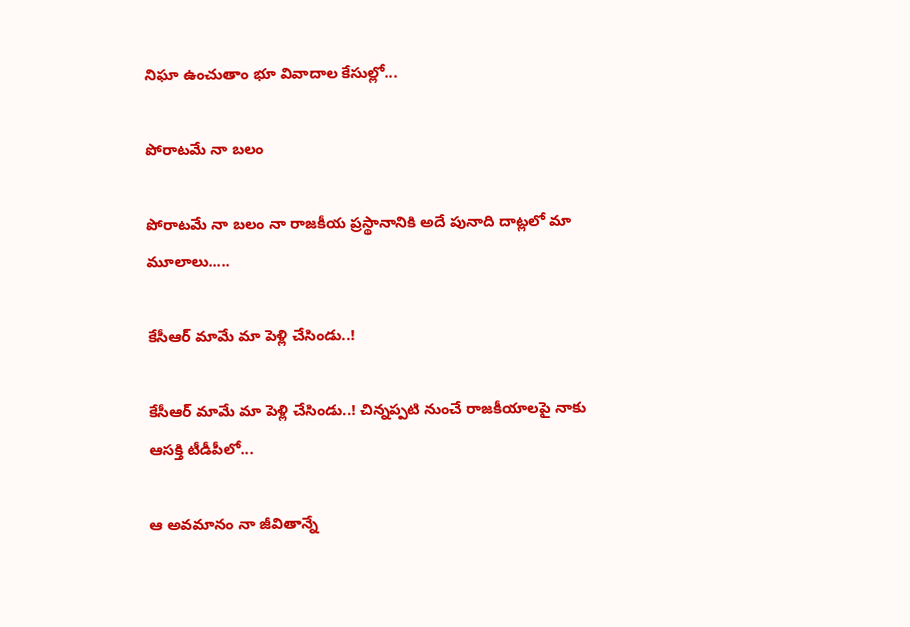నిఘా ఉంచుతాం భూ వివాదాల కేసుల్లో...

పోరాటమే నా బలం

పోరాటమే నా బలం నా రాజకీయ ప్రస్థానానికి అదే పునాది దాట్లలో మా మూలాలు.....

కేసీఆర్‌ మామే మా పెళ్లి చేసిండు..!

కేసీఆర్‌ మామే మా పెళ్లి చేసిండు..! చిన్నప్ప‌టి నుంచే రాజకీయాలపై నాకు ఆసక్తి టీడీపీలో...

ఆ అవమానం నా జీవితాన్నే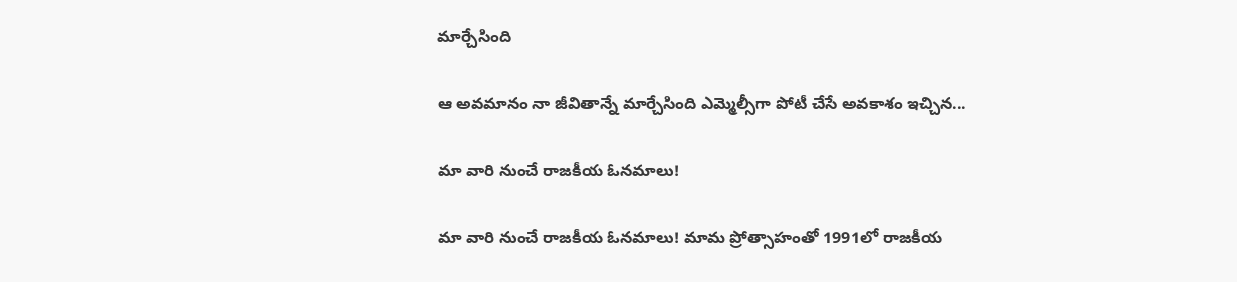మార్చేసింది

ఆ అవమానం నా జీవితాన్నే మార్చేసింది ఎమ్మెల్సీగా పోటీ చేసే అవ‌కాశం ఇచ్చిన...

మా వారి నుంచే రాజకీయ ఓనమాలు!

మా వారి నుంచే రాజకీయ ఓనమాలు! మామ ప్రోత్సాహంతో 1991లో రాజకీయ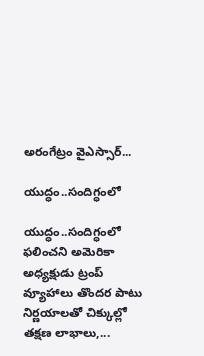అరంగేట్రం వైఎస్సార్‌...

యుద్ధం..సందిగ్ధంలో

యుద్ధం..సందిగ్ధంలో ఫ‌లించని అమెరికా అధ్య‌క్షుడు ట్రంప్ వ్యూహాలు తొంద‌ర పాటు నిర్ణ‌యాల‌తో చిక్కుల్లో తక్షణ లాభాలు,...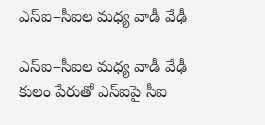ఎస్ఐ–సీఐల మ‌ధ్య వాడీ వేఢీ

ఎస్ఐ–సీఐల మ‌ధ్య వాడీ వేఢీ కులం పేరుతో ఎస్ఐపై సీఐ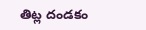తిట్ల దండ‌కం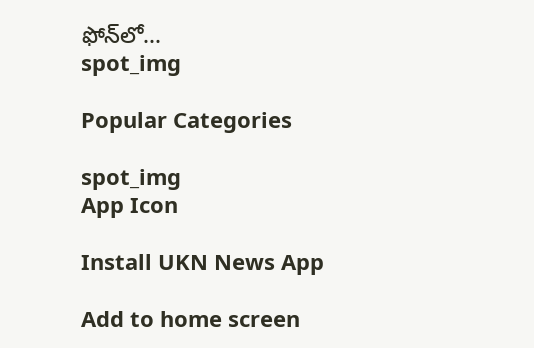ఫోన్‌లో...
spot_img

Popular Categories

spot_img
App Icon

Install UKN News App

Add to home screen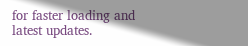for faster loading and latest updates.